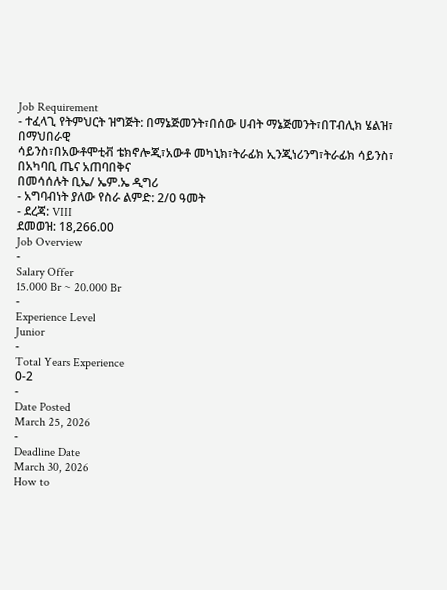Job Requirement
- ተፈላጊ የትምህርት ዝግጅት: በማኔጅመንት፣በሰው ሀብት ማኔጅመንት፣በፐብሊክ ሄልዝ፣ በማህበራዊ
ሳይንስ፣በአውቶሞቲቭ ቴክኖሎጂ፣አውቶ መካኒክ፣ትራፊክ ኢንጂነሪንግ፣ትራፊክ ሳይንስ፣ በአካባቢ ጤና አጠባበቅና
በመሳሰሉት ቢኤ/ ኤም.ኤ ዲግሪ
- አግባብነት ያለው የስራ ልምድ: 2/0 ዓመት
- ደረጃ: VIII
ደመወዝ: 18,266.00
Job Overview
-
Salary Offer
15.000 Br ~ 20.000 Br
-
Experience Level
Junior
-
Total Years Experience
0-2
-
Date Posted
March 25, 2026
-
Deadline Date
March 30, 2026
How to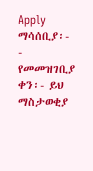Apply
ማሳሰቢያ፡-
- የመመዝገቢያ ቀን፡- ይህ ማስታወቂያ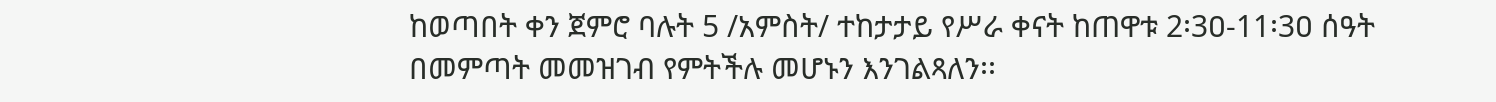ከወጣበት ቀን ጀምሮ ባሉት 5 /አምስት/ ተከታታይ የሥራ ቀናት ከጠዋቱ 2፡3ዐ-11፡3ዐ ሰዓት በመምጣት መመዝገብ የምትችሉ መሆኑን እንገልጻለን፡፡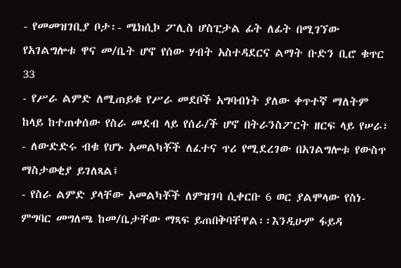- የመመዝገቢያ ቦታ፡- ሜክሲኮ ፖሊስ ሆስፒታል ፊት ለፊት በሚገኘው የአገልግሎቱ ዋና መ/ቤት ሆኖ የሰው ሃብት አስተዳደርና ልማት ቡድን ቢሮ ቁጥር 33
- የሥራ ልምድ ለሚጠይቁ የሥራ መደቦች አግባብነት ያለው ቀጥተኛ ማለትም ከላይ ከተጠቀሰው የስራ መደብ ላይ የሰራ/ች ሆኖ በትራንስፖርት ዘርፍ ላይ የሠራ፣
- ለውድድሩ ብቁ የሆኑ አመልካቾች ለፈተና ጥሪ የሚደረገው በአገልግሎቱ የውስጥ ማስታወቂያ ይገለጻል፤
- የስራ ልምድ ያላቸው አመልካቾች ለምዝገባ ሲቀርቡ 6 ወር ያልሞላው የስነ-ምግባር መግለጫ ከመ/ቤታቸው ማጻፍ ይጠበቅባቸዋል፡፡እንዲሁም ፋይዳ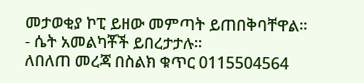መታወቂያ ኮፒ ይዘው መምጣት ይጠበቅባቸዋል፡፡
- ሴት አመልካቾች ይበረታታሉ፡፡
ለበለጠ መረጃ በስልክ ቁጥር 0115504564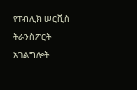የፐብሊክ ሠርቪስ ትራንስፖርት አገልግሎት